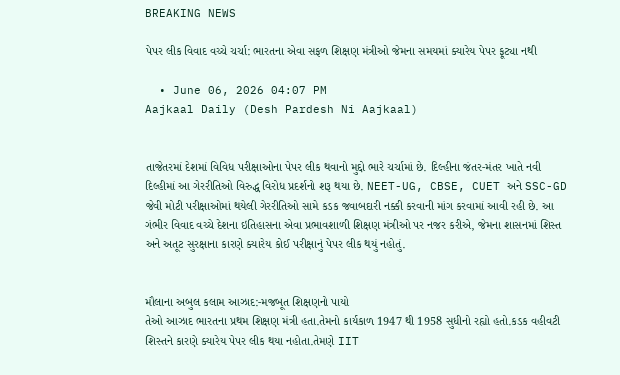BREAKING NEWS

પેપર લીક વિવાદ વચ્ચે ચર્ચા: ભારતના એવા સફળ શિક્ષણ મંત્રીઓ જેમના સમયમાં ક્યારેય પેપર ફૂટ્યા નથી

  • June 06, 2026 04:07 PM
Aajkaal Daily (Desh Pardesh Ni Aajkaal)


તાજેતરમાં દેશમાં વિવિધ પરીક્ષાઓના પેપર લીક થવાનો મુદ્દો ભારે ચર્ચામાં છે. દિલ્હીના જંતર-મંતર ખાતે નવી દિલ્હીમાં આ ગેરરીતિઓ વિરુદ્ધ વિરોધ પ્રદર્શનો શરૂ થયા છે. NEET-UG, CBSE, CUET અને SSC-GD જેવી મોટી પરીક્ષાઓમાં થયેલી ગેરરીતિઓ સામે કડક જવાબદારી નક્કી કરવાની માંગ કરવામાં આવી રહી છે. આ ગંભીર વિવાદ વચ્ચે દેશના ઇતિહાસના એવા પ્રભાવશાળી શિક્ષણ મંત્રીઓ પર નજર કરીએ, જેમના શાસનમાં શિસ્ત અને અતૂટ સુરક્ષાના કારણે ક્યારેય કોઈ પરીક્ષાનું પેપર લીક થયું નહોતું.


મૌલાના અબુલ કલામ આઝાદ:-મજબૂત શિક્ષણનો પાયો
તેઓ આઝાદ ભારતના પ્રથમ શિક્ષણ મંત્રી હતા.તેમનો કાર્યકાળ 1947 થી 1958 સુધીનો રહ્યો હતો.કડક વહીવટી શિસ્તને કારણે ક્યારેય પેપર લીક થયા નહોતા.તેમણે IIT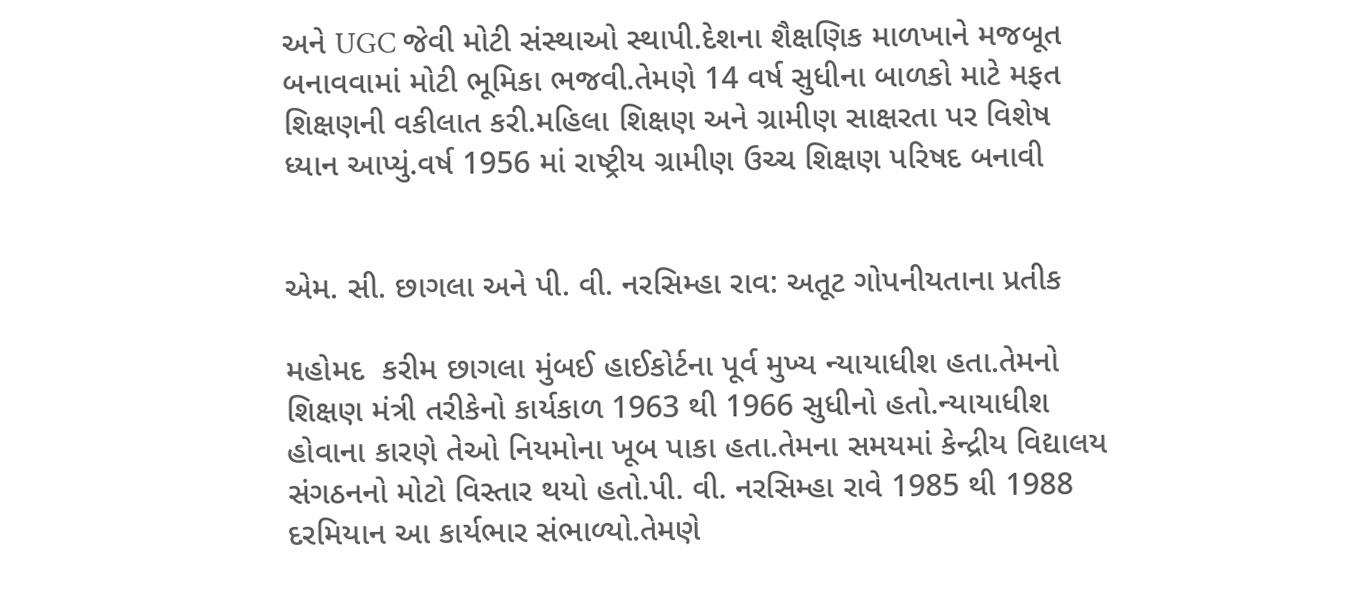અને UGC જેવી મોટી સંસ્થાઓ સ્થાપી.દેશના શૈક્ષણિક માળખાને મજબૂત બનાવવામાં મોટી ભૂમિકા ભજવી.તેમણે 14 વર્ષ સુધીના બાળકો માટે મફત શિક્ષણની વકીલાત કરી.મહિલા શિક્ષણ અને ગ્રામીણ સાક્ષરતા પર વિશેષ ધ્યાન આપ્યું.વર્ષ 1956 માં રાષ્ટ્રીય ગ્રામીણ ઉચ્ચ શિક્ષણ પરિષદ બનાવી


એમ. સી. છાગલા અને પી. વી. નરસિમ્હા રાવ: અતૂટ ગોપનીયતાના પ્રતીક

મહોમદ  કરીમ છાગલા મુંબઈ હાઈકોર્ટના પૂર્વ મુખ્ય ન્યાયાધીશ હતા.તેમનો શિક્ષણ મંત્રી તરીકેનો કાર્યકાળ 1963 થી 1966 સુધીનો હતો.ન્યાયાધીશ હોવાના કારણે તેઓ નિયમોના ખૂબ પાકા હતા.તેમના સમયમાં કેન્દ્રીય વિદ્યાલય સંગઠનનો મોટો વિસ્તાર થયો હતો.પી. વી. નરસિમ્હા રાવે 1985 થી 1988 દરમિયાન આ કાર્યભાર સંભાળ્યો.તેમણે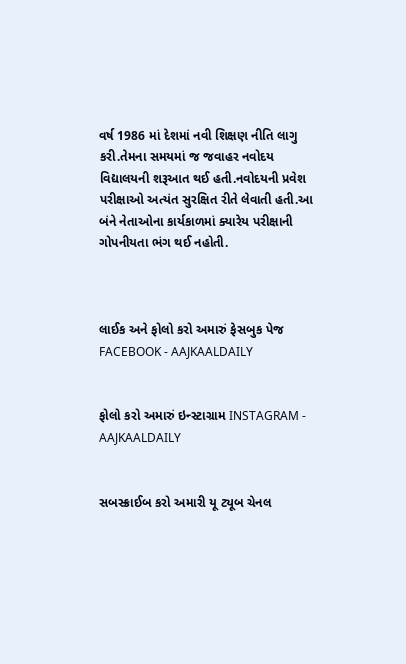વર્ષ 1986 માં દેશમાં નવી શિક્ષણ નીતિ લાગુ કરી.તેમના સમયમાં જ જવાહર નવોદય વિદ્યાલયની શરૂઆત થઈ હતી.નવોદયની પ્રવેશ પરીક્ષાઓ અત્યંત સુરક્ષિત રીતે લેવાતી હતી.આ બંને નેતાઓના કાર્યકાળમાં ક્યારેય પરીક્ષાની ગોપનીયતા ભંગ થઈ નહોતી.



લાઈક અને ફોલો કરો અમારું ફેસબુક પેજ FACEBOOK - AAJKAALDAILY


ફોલો કરો અમારું ઇન્સ્ટાગ્રામ INSTAGRAM - AAJKAALDAILY


સબસ્ક્રાઈબ કરો અમારી યૂ ટ્યૂબ ચેનલ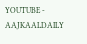YOUTUBE - AAJKAALDAILY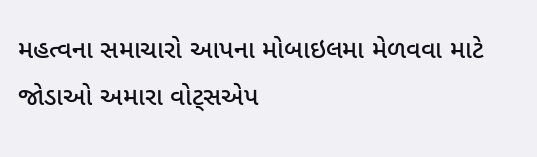મહત્વના સમાચારો આપના મોબાઇલમા મેળવવા માટે જોડાઓ અમારા વોટ્સએપ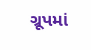ગ્રૂપમાં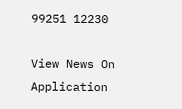99251 12230

View News On Application